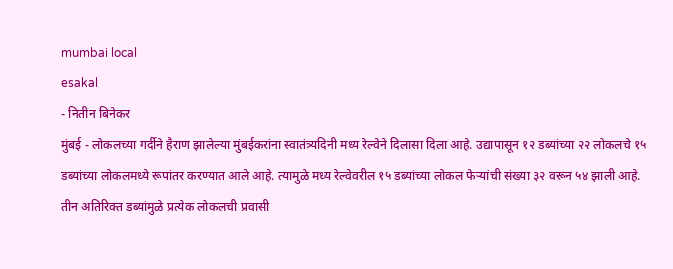mumbai local
esakal
- नितीन बिनेकर
मुंबई - लोकलच्या गर्दीने हैराण झालेल्या मुंबईकरांना स्वातंत्र्यदिनी मध्य रेल्वेने दिलासा दिला आहे. उद्यापासून १२ डब्यांच्या २२ लोकलचे १५ डब्यांच्या लोकलमध्ये रूपांतर करण्यात आले आहे. त्यामुळे मध्य रेल्वेवरील १५ डब्यांच्या लोकल फेऱ्यांची संख्या ३२ वरून ५४ झाली आहे. तीन अतिरिक्त डब्यांमुळे प्रत्येक लोकलची प्रवासी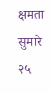क्षमता सुमारे २५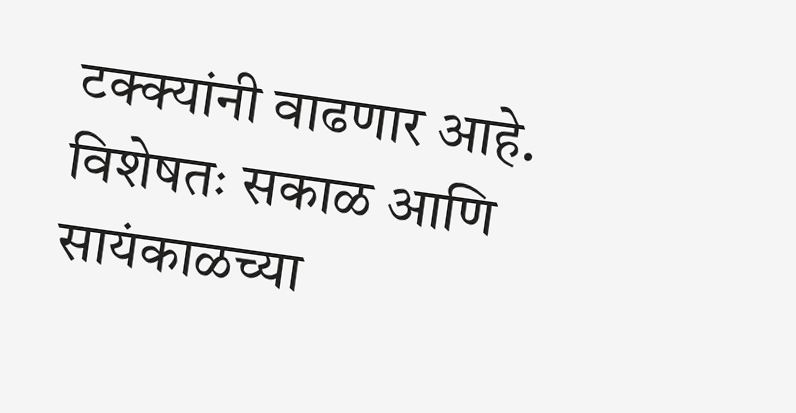टक्क्यांनी वाढणार आहे. विशेषतः सकाळ आणि सायंकाळच्या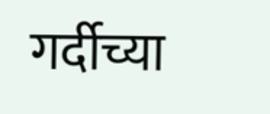गर्दीच्या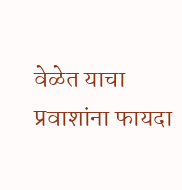वेळेत याचा प्रवाशांना फायदा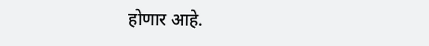होणार आहे.